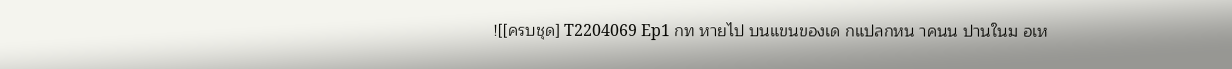![[ครบชุด] T2204069 Ep1 กท หายไป บนแขนของเด กแปลกหน าคนน ปานในม อเห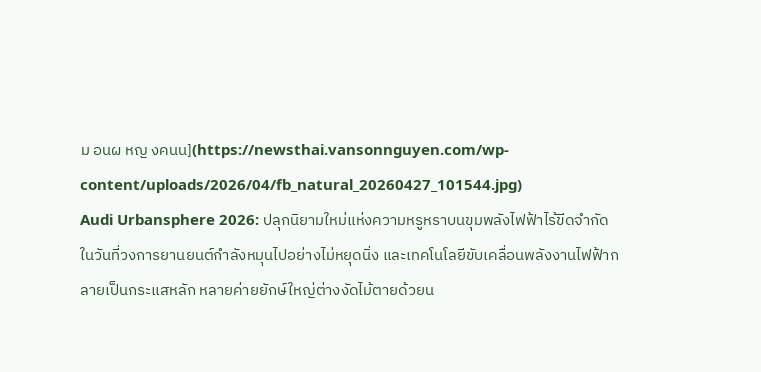ม อนผ หญ งคนน](https://newsthai.vansonnguyen.com/wp-content/uploads/2026/04/fb_natural_20260427_101544.jpg)
Audi Urbansphere 2026: ปลุกนิยามใหม่แห่งความหรูหราบนขุมพลังไฟฟ้าไร้ขีดจำกัด
ในวันที่วงการยานยนต์กำลังหมุนไปอย่างไม่หยุดนิ่ง และเทคโนโลยีขับเคลื่อนพลังงานไฟฟ้ากลายเป็นกระแสหลัก หลายค่ายยักษ์ใหญ่ต่างงัดไม้ตายด้วยน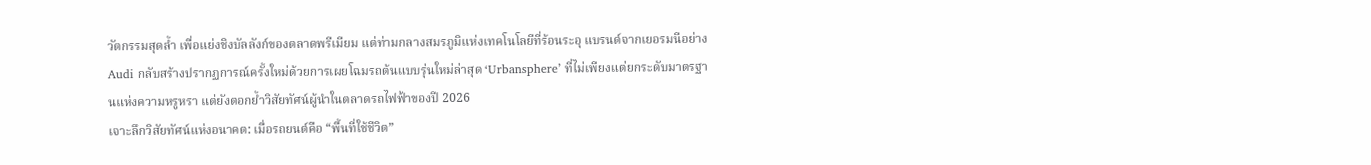วัตกรรมสุดล้ำ เพื่อแย่งชิงบัลลังก์ของตลาดพรีเมียม แต่ท่ามกลางสมรภูมิแห่งเทคโนโลยีที่ร้อนระอุ แบรนด์จากเยอรมนีอย่าง Audi กลับสร้างปรากฏการณ์ครั้งใหม่ด้วยการเผยโฉมรถต้นแบบรุ่นใหม่ล่าสุด ‘Urbansphere’ ที่ไม่เพียงแต่ยกระดับมาตรฐานแห่งความหรูหรา แต่ยังตอกย้ำวิสัยทัศน์ผู้นำในตลาดรถไฟฟ้าของปี 2026
เจาะลึกวิสัยทัศน์แห่งอนาคต: เมื่อรถยนต์คือ “พื้นที่ใช้ชีวิต”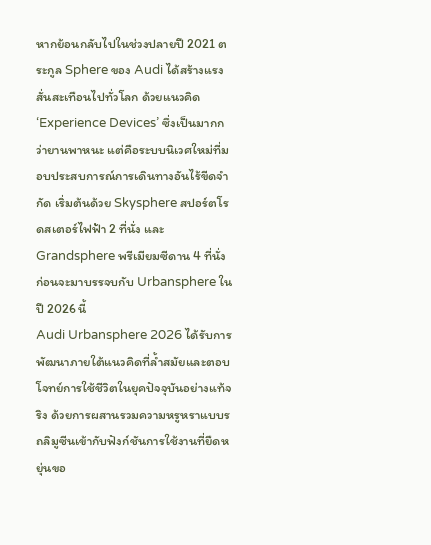หากย้อนกลับไปในช่วงปลายปี 2021 ตระกูล Sphere ของ Audi ได้สร้างแรงสั่นสะเทือนไปทั่วโลก ด้วยแนวคิด ‘Experience Devices’ ซึ่งเป็นมากกว่ายานพาหนะ แต่คือระบบนิเวศใหม่ที่มอบประสบการณ์การเดินทางอันไร้ขีดจำกัด เริ่มต้นด้วย Skysphere สปอร์ตโรดสเตอร์ไฟฟ้า 2 ที่นั่ง และ Grandsphere พรีเมียมซีดาน 4 ที่นั่ง ก่อนจะมาบรรจบกับ Urbansphere ในปี 2026 นี้
Audi Urbansphere 2026 ได้รับการพัฒนาภายใต้แนวคิดที่ล้ำสมัยและตอบโจทย์การใช้ชีวิตในยุคปัจจุบันอย่างแท้จริง ด้วยการผสานรวมความหรูหราแบบรถลิมูซีนเข้ากับฟังก์ชันการใช้งานที่ยืดหยุ่นขอ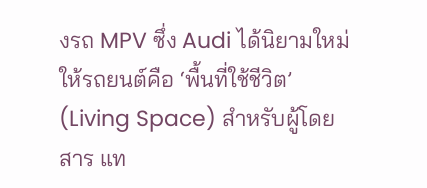งรถ MPV ซึ่ง Audi ได้นิยามใหม่ให้รถยนต์คือ ‘พื้นที่ใช้ชีวิต’ (Living Space) สำหรับผู้โดยสาร แท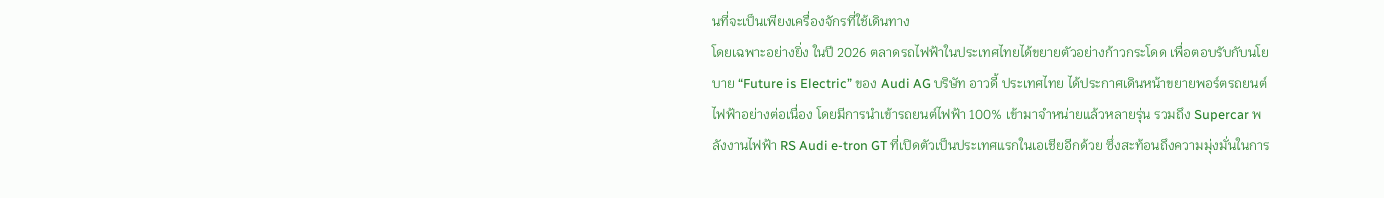นที่จะเป็นเพียงเครื่องจักรที่ใช้เดินทาง
โดยเฉพาะอย่างยิ่ง ในปี 2026 ตลาดรถไฟฟ้าในประเทศไทยได้ขยายตัวอย่างก้าวกระโดด เพื่อตอบรับกับนโยบาย “Future is Electric” ของ Audi AG บริษัท อาวดี้ ประเทศไทย ได้ประกาศเดินหน้าขยายพอร์ตรถยนต์ไฟฟ้าอย่างต่อเนื่อง โดยมีการนำเข้ารถยนต์ไฟฟ้า 100% เข้ามาจำหน่ายแล้วหลายรุ่น รวมถึง Supercar พลังงานไฟฟ้า RS Audi e-tron GT ที่เปิดตัวเป็นประเทศแรกในเอเชียอีกด้วย ซึ่งสะท้อนถึงความมุ่งมั่นในการ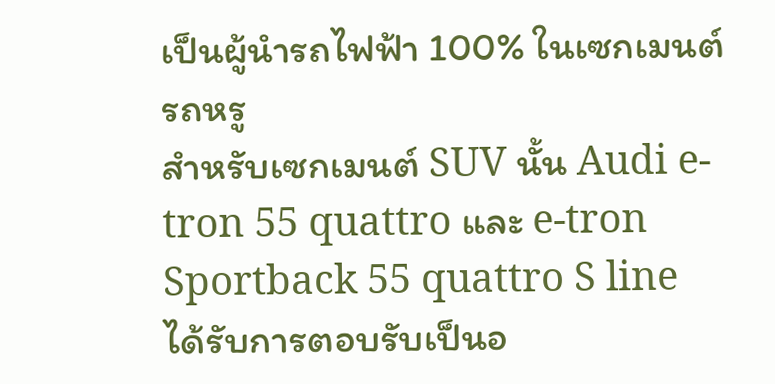เป็นผู้นำรถไฟฟ้า 100% ในเซกเมนต์รถหรู
สำหรับเซกเมนต์ SUV นั้น Audi e-tron 55 quattro และ e-tron Sportback 55 quattro S line ได้รับการตอบรับเป็นอ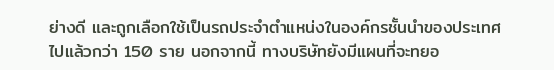ย่างดี และถูกเลือกใช้เป็นรถประจำตำแหน่งในองค์กรชั้นนำของประเทศไปแล้วกว่า 150 ราย นอกจากนี้ ทางบริษัทยังมีแผนที่จะทยอ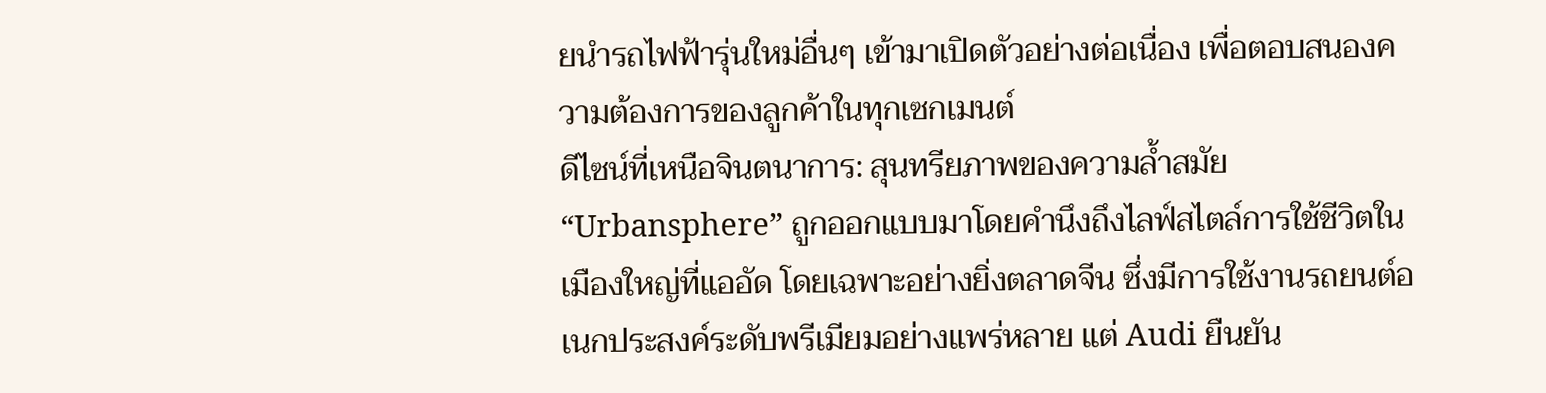ยนำรถไฟฟ้ารุ่นใหม่อื่นๆ เข้ามาเปิดตัวอย่างต่อเนื่อง เพื่อตอบสนองความต้องการของลูกค้าในทุกเซกเมนต์
ดีไซน์ที่เหนือจินตนาการ: สุนทรียภาพของความล้ำสมัย
“Urbansphere” ถูกออกแบบมาโดยคำนึงถึงไลฟ์สไตล์การใช้ชีวิตในเมืองใหญ่ที่แออัด โดยเฉพาะอย่างยิ่งตลาดจีน ซึ่งมีการใช้งานรถยนต์อเนกประสงค์ระดับพรีเมียมอย่างแพร่หลาย แต่ Audi ยืนยัน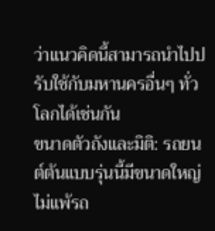ว่าแนวคิดนี้สามารถนำไปปรับใช้กับมหานครอื่นๆ ทั่วโลกได้เช่นกัน
ขนาดตัวถังและมิติ: รถยนต์ต้นแบบรุ่นนี้มีขนาดใหญ่ไม่แพ้รถ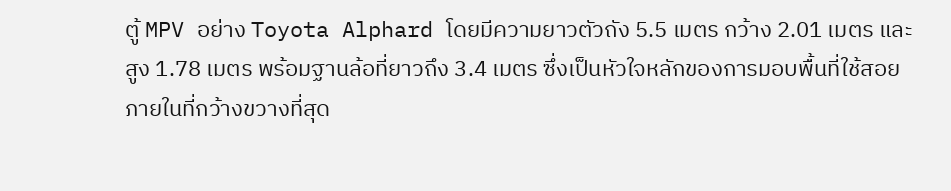ตู้ MPV อย่าง Toyota Alphard โดยมีความยาวตัวถัง 5.5 เมตร กว้าง 2.01 เมตร และสูง 1.78 เมตร พร้อมฐานล้อที่ยาวถึง 3.4 เมตร ซึ่งเป็นหัวใจหลักของการมอบพื้นที่ใช้สอยภายในที่กว้างขวางที่สุด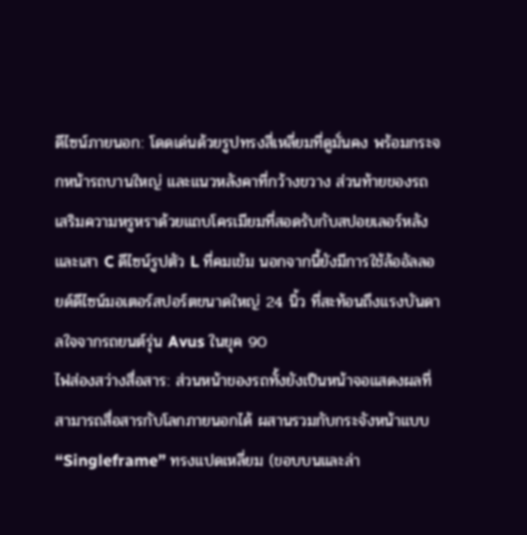ดีไซน์ภายนอก: โดดเด่นด้วยรูปทรงสี่เหลี่ยมที่ดูมั่นคง พร้อมกระจกหน้ารถบานใหญ่ และแนวหลังคาที่กว้างขวาง ส่วนท้ายของรถเสริมความหรูหราด้วยแถบโครเมียมที่สอดรับกับสปอยเลอร์หลัง และเสา C ดีไซน์รูปตัว L ที่คมเข้ม นอกจากนี้ยังมีการใช้ล้ออัลลอยด์ดีไซน์มอเตอร์สปอร์ตขนาดใหญ่ 24 นิ้ว ที่สะท้อนถึงแรงบันดาลใจจากรถยนต์รุ่น Avus ในยุค 90
ไฟส่องสว่างสื่อสาร: ส่วนหน้าของรถทั้งยังเป็นหน้าจอแสดงผลที่สามารถสื่อสารกับโลกภายนอกได้ ผสานรวมกับกระจังหน้าแบบ “Singleframe” ทรงแปดเหลี่ยม (ขอบบนและล่า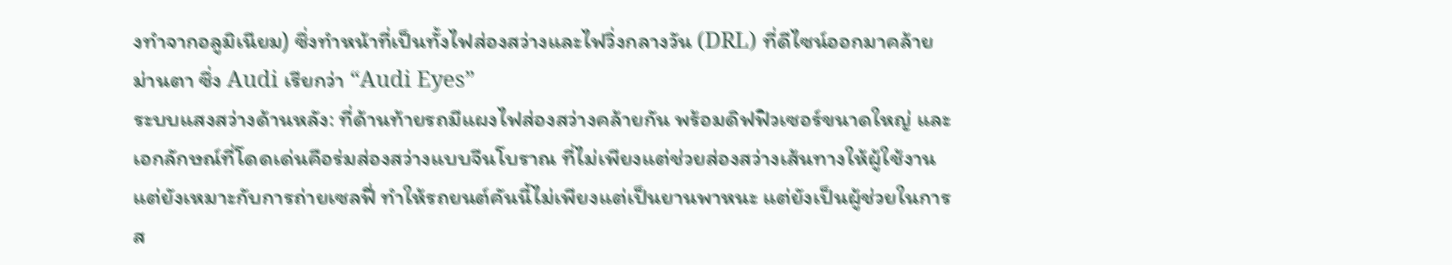งทำจากอลูมิเนียม) ซึ่งทำหน้าที่เป็นทั้งไฟส่องสว่างและไฟวิ่งกลางวัน (DRL) ที่ดีไซน์ออกมาคล้ายม่านตา ซึ่ง Audi เรียกว่า “Audi Eyes”
ระบบแสงสว่างด้านหลัง: ที่ด้านท้ายรถมีแผงไฟส่องสว่างคล้ายกัน พร้อมดิฟฟิวเซอร์ขนาดใหญ่ และเอกลักษณ์ที่โดดเด่นคือร่มส่องสว่างแบบจีนโบราณ ที่ไม่เพียงแต่ช่วยส่องสว่างเส้นทางให้ผู้ใช้งาน แต่ยังเหมาะกับการถ่ายเซลฟี่ ทำให้รถยนต์คันนี้ไม่เพียงแต่เป็นยานพาหนะ แต่ยังเป็นผู้ช่วยในการส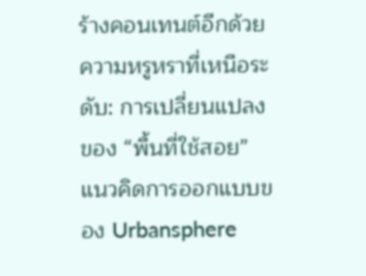ร้างคอนเทนต์อีกด้วย
ความหรูหราที่เหนือระดับ: การเปลี่ยนแปลงของ “พื้นที่ใช้สอย”
แนวคิดการออกแบบของ Urbansphere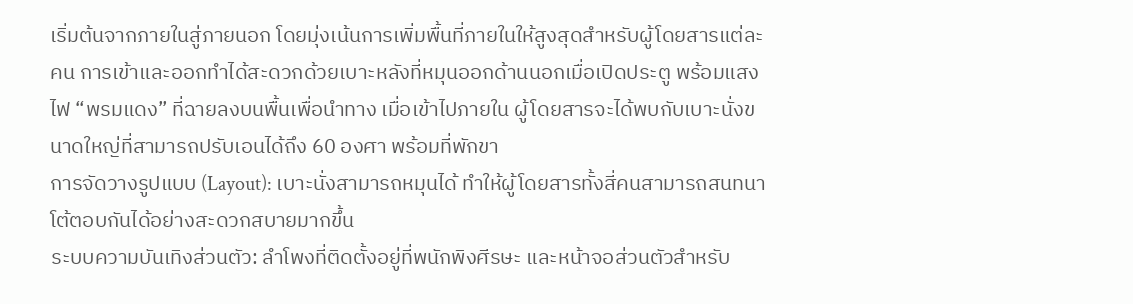เริ่มต้นจากภายในสู่ภายนอก โดยมุ่งเน้นการเพิ่มพื้นที่ภายในให้สูงสุดสำหรับผู้โดยสารแต่ละคน การเข้าและออกทำได้สะดวกด้วยเบาะหลังที่หมุนออกด้านนอกเมื่อเปิดประตู พร้อมแสงไฟ “พรมแดง” ที่ฉายลงบนพื้นเพื่อนำทาง เมื่อเข้าไปภายใน ผู้โดยสารจะได้พบกับเบาะนั่งขนาดใหญ่ที่สามารถปรับเอนได้ถึง 60 องศา พร้อมที่พักขา
การจัดวางรูปแบบ (Layout): เบาะนั่งสามารถหมุนได้ ทำให้ผู้โดยสารทั้งสี่คนสามารถสนทนาโต้ตอบกันได้อย่างสะดวกสบายมากขึ้น
ระบบความบันเทิงส่วนตัว: ลำโพงที่ติดตั้งอยู่ที่พนักพิงศีรษะ และหน้าจอส่วนตัวสำหรับ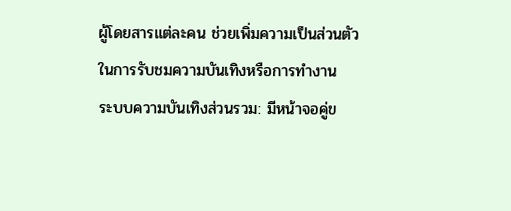ผู้โดยสารแต่ละคน ช่วยเพิ่มความเป็นส่วนตัวในการรับชมความบันเทิงหรือการทำงาน
ระบบความบันเทิงส่วนรวม: มีหน้าจอคู่ข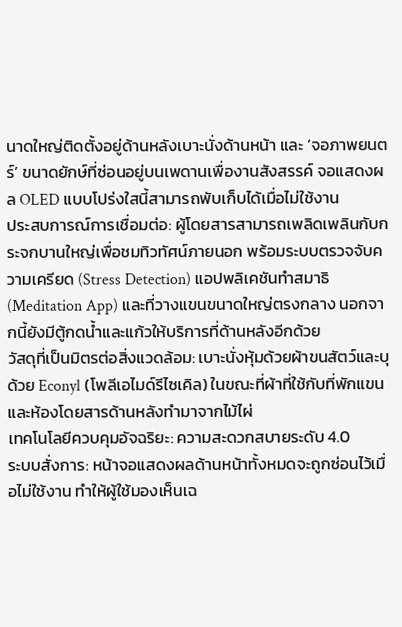นาดใหญ่ติดตั้งอยู่ด้านหลังเบาะนั่งด้านหน้า และ ‘จอภาพยนตร์’ ขนาดยักษ์ที่ซ่อนอยู่บนเพดานเพื่องานสังสรรค์ จอแสดงผล OLED แบบโปร่งใสนี้สามารถพับเก็บได้เมื่อไม่ใช้งาน
ประสบการณ์การเชื่อมต่อ: ผู้โดยสารสามารถเพลิดเพลินกับกระจกบานใหญ่เพื่อชมทิวทัศน์ภายนอก พร้อมระบบตรวจจับความเครียด (Stress Detection) แอปพลิเคชันทำสมาธิ (Meditation App) และที่วางแขนขนาดใหญ่ตรงกลาง นอกจากนี้ยังมีตู้กดน้ำและแก้วให้บริการที่ด้านหลังอีกด้วย
วัสดุที่เป็นมิตรต่อสิ่งแวดล้อม: เบาะนั่งหุ้มด้วยผ้าขนสัตว์และบุด้วย Econyl (โพลีเอไมด์รีไซเคิล) ในขณะที่ผ้าที่ใช้กับที่พักแขนและห้องโดยสารด้านหลังทำมาจากไม้ไผ่
เทคโนโลยีควบคุมอัจฉริยะ: ความสะดวกสบายระดับ 4.0
ระบบสั่งการ: หน้าจอแสดงผลด้านหน้าทั้งหมดจะถูกซ่อนไว้เมื่อไม่ใช้งาน ทำให้ผู้ใช้มองเห็นเฉ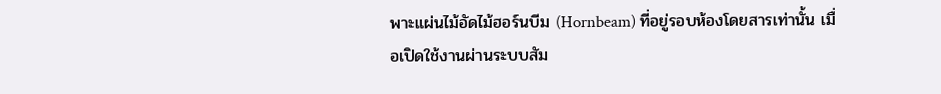พาะแผ่นไม้อัดไม้ฮอร์นบีม (Hornbeam) ที่อยู่รอบห้องโดยสารเท่านั้น เมื่อเปิดใช้งานผ่านระบบสัม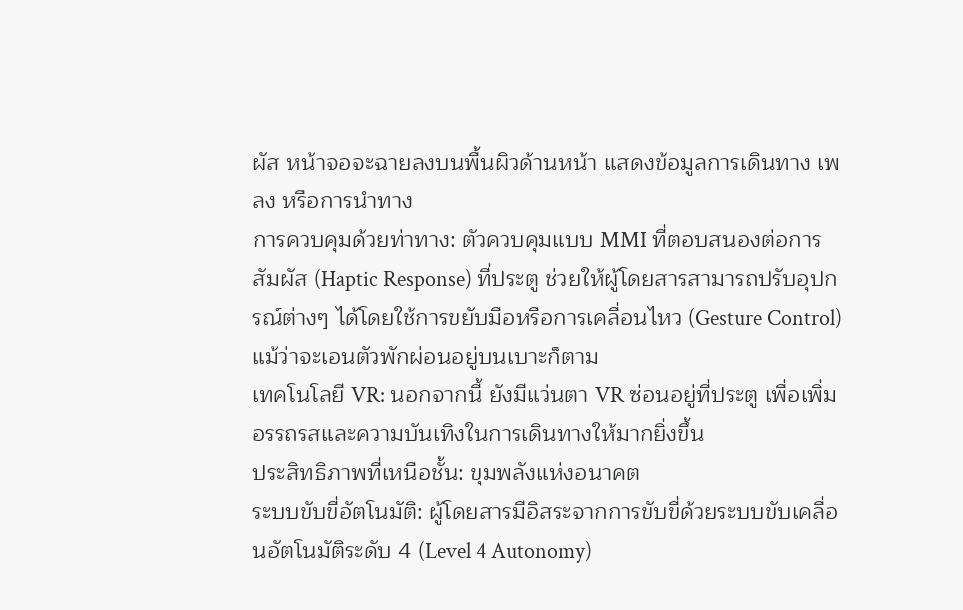ผัส หน้าจอจะฉายลงบนพื้นผิวด้านหน้า แสดงข้อมูลการเดินทาง เพลง หรือการนำทาง
การควบคุมด้วยท่าทาง: ตัวควบคุมแบบ MMI ที่ตอบสนองต่อการสัมผัส (Haptic Response) ที่ประตู ช่วยให้ผู้โดยสารสามารถปรับอุปกรณ์ต่างๆ ได้โดยใช้การขยับมือหรือการเคลื่อนไหว (Gesture Control) แม้ว่าจะเอนตัวพักผ่อนอยู่บนเบาะก็ตาม
เทคโนโลยี VR: นอกจากนี้ ยังมีแว่นตา VR ซ่อนอยู่ที่ประตู เพื่อเพิ่มอรรถรสและความบันเทิงในการเดินทางให้มากยิ่งขึ้น
ประสิทธิภาพที่เหนือชั้น: ขุมพลังแห่งอนาคต
ระบบขับขี่อัตโนมัติ: ผู้โดยสารมีอิสระจากการขับขี่ด้วยระบบขับเคลื่อนอัตโนมัติระดับ 4 (Level 4 Autonomy)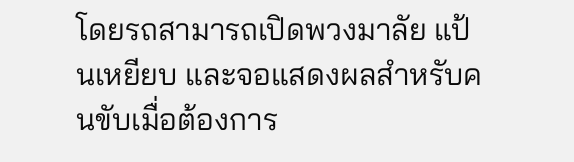โดยรถสามารถเปิดพวงมาลัย แป้นเหยียบ และจอแสดงผลสำหรับคนขับเมื่อต้องการ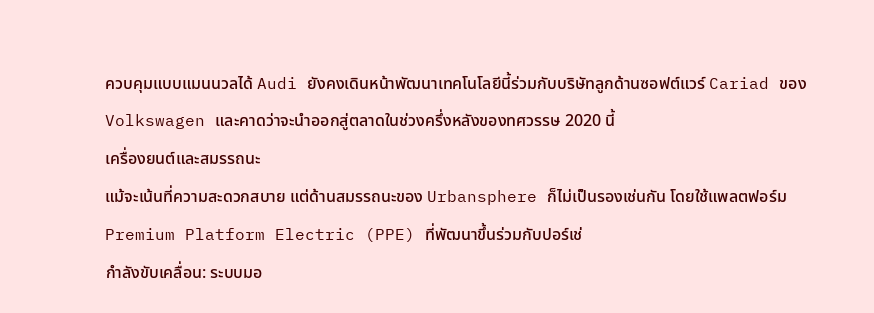ควบคุมแบบแมนนวลได้ Audi ยังคงเดินหน้าพัฒนาเทคโนโลยีนี้ร่วมกับบริษัทลูกด้านซอฟต์แวร์ Cariad ของ Volkswagen และคาดว่าจะนำออกสู่ตลาดในช่วงครึ่งหลังของทศวรรษ 2020 นี้
เครื่องยนต์และสมรรถนะ
แม้จะเน้นที่ความสะดวกสบาย แต่ด้านสมรรถนะของ Urbansphere ก็ไม่เป็นรองเช่นกัน โดยใช้แพลตฟอร์ม Premium Platform Electric (PPE) ที่พัฒนาขึ้นร่วมกับปอร์เช่
กำลังขับเคลื่อน: ระบบมอ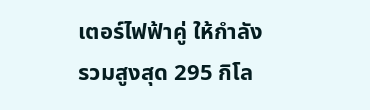เตอร์ไฟฟ้าคู่ ให้กำลังรวมสูงสุด 295 กิโล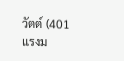วัตต์ (401 แรงม